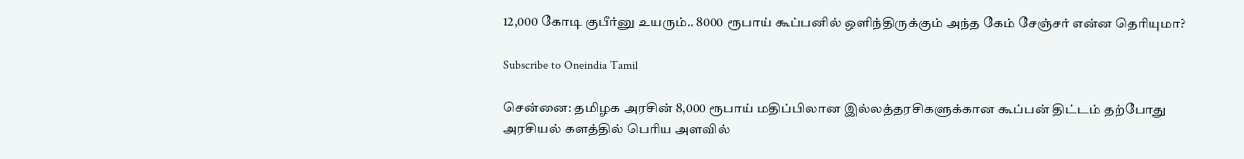12,000 கோடி குபீர்னு உயரும்.. 8000 ரூபாய் கூப்பனில் ஒளிந்திருக்கும் அந்த கேம் சேஞ்சர் என்ன தெரியுமா?

Subscribe to Oneindia Tamil

சென்னை: தமிழக அரசின் 8,000 ரூபாய் மதிப்பிலான இல்லத்தரசிகளுக்கான கூப்பன் திட்டம் தற்போது அரசியல் களத்தில் பெரிய அளவில்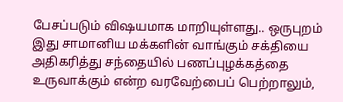பேசப்படும் விஷயமாக மாறியுள்ளது.. ஒருபுறம் இது சாமானிய மக்களின் வாங்கும் சக்தியை அதிகரித்து சந்தையில் பணப்புழக்கத்தை உருவாக்கும் என்ற வரவேற்பைப் பெற்றாலும்,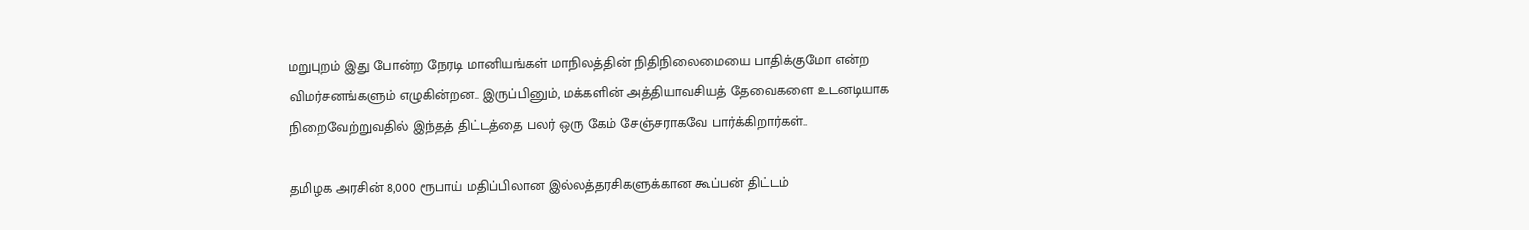மறுபுறம் இது போன்ற நேரடி மானியங்கள் மாநிலத்தின் நிதிநிலைமையை பாதிக்குமோ என்ற விமர்சனங்களும் எழுகின்றன.. இருப்பினும், மக்களின் அத்தியாவசியத் தேவைகளை உடனடியாக நிறைவேற்றுவதில் இந்தத் திட்டத்தை பலர் ஒரு கேம் சேஞ்சராகவே பார்க்கிறார்கள்..

தமிழக அரசின் 8,000 ரூபாய் மதிப்பிலான இல்லத்தரசிகளுக்கான கூப்பன் திட்டம்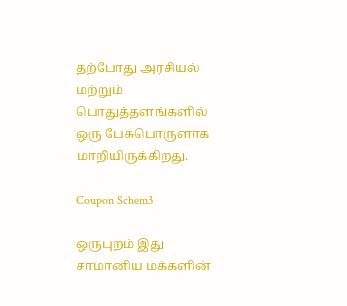தற்போது அரசியல் மற்றும் பொதுத்தளங்களில் ஒரு பேசுபொருளாக மாறியிருக்கிறது.

Coupon Schem3

ஒருபுறம் இது சாமானிய மக்களின்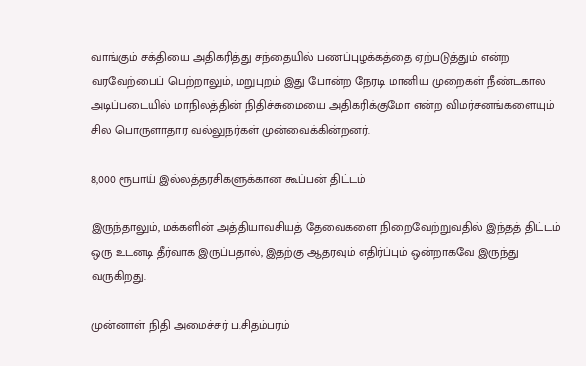வாங்கும் சக்தியை அதிகரித்து சந்தையில் பணப்புழக்கத்தை ஏற்படுத்தும் என்ற வரவேற்பைப் பெற்றாலும், மறுபுறம் இது போன்ற நேரடி மானிய முறைகள் நீண்டகால அடிப்படையில் மாநிலத்தின் நிதிச்சுமையை அதிகரிக்குமோ என்ற விமர்சனங்களையும் சில பொருளாதார வல்லுநர்கள் முன்வைக்கின்றனர்.

8,000 ரூபாய் இல்லத்தரசிகளுக்கான கூப்பன் திட்டம்

இருந்தாலும், மக்களின் அத்தியாவசியத் தேவைகளை நிறைவேற்றுவதில் இந்தத் திட்டம் ஒரு உடனடி தீர்வாக இருப்பதால், இதற்கு ஆதரவும் எதிர்ப்பும் ஒன்றாகவே இருந்து வருகிறது.

முன்னாள் நிதி அமைச்சர் ப.சிதம்பரம்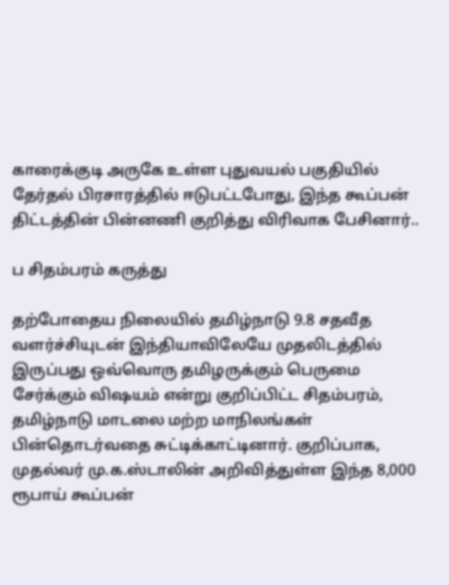காரைக்குடி அருகே உள்ள புதுவயல் பகுதியில் தேர்தல் பிரசாரத்தில் ஈடுபட்டபோது, இந்த கூப்பன் திட்டத்தின் பின்னணி குறித்து விரிவாக பேசினார்..

ப சிதம்பரம் கருத்து

தற்போதைய நிலையில் தமிழ்நாடு 9.8 சதவீத வளர்ச்சியுடன் இந்தியாவிலேயே முதலிடத்தில் இருப்பது ஒவ்வொரு தமிழருக்கும் பெருமை சேர்க்கும் விஷயம் என்று குறிப்பிட்ட சிதம்பரம், தமிழ்நாடு மாடலை மற்ற மாநிலங்கள் பின்தொடர்வதை சுட்டிக்காட்டினார். குறிப்பாக, முதல்வர் மு.க.ஸ்டாலின் அறிவித்துள்ள இந்த 8,000 ரூபாய் கூப்பன்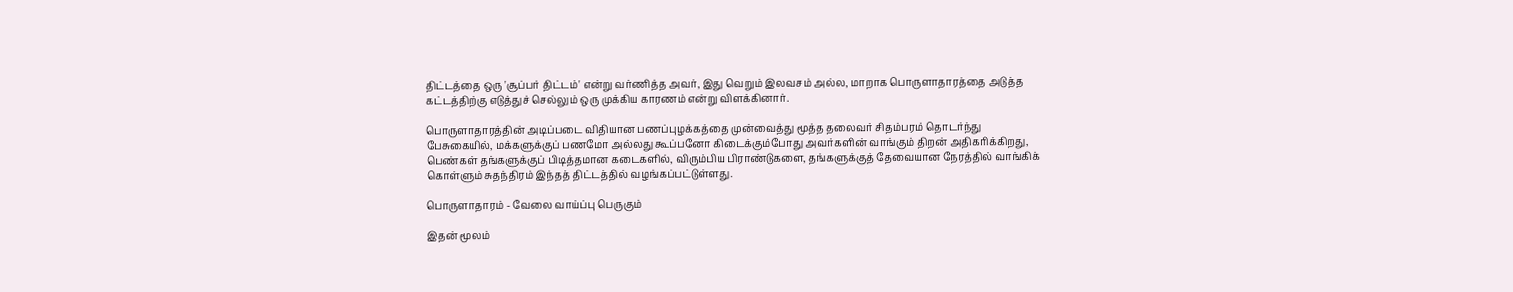திட்டத்தை ஒரு 'சூப்பர் திட்டம்' என்று வர்ணித்த அவர், இது வெறும் இலவசம் அல்ல, மாறாக பொருளாதாரத்தை அடுத்த கட்டத்திற்கு எடுத்துச் செல்லும் ஒரு முக்கிய காரணம் என்று விளக்கினார்.

பொருளாதாரத்தின் அடிப்படை விதியான பணப்புழக்கத்தை முன்வைத்து மூத்த தலைவர் சிதம்பரம் தொடர்ந்து பேசுகையில், மக்களுக்குப் பணமோ அல்லது கூப்பனோ கிடைக்கும்போது அவர்களின் வாங்கும் திறன் அதிகரிக்கிறது, பெண்கள் தங்களுக்குப் பிடித்தமான கடைகளில், விரும்பிய பிராண்டுகளை, தங்களுக்குத் தேவையான நேரத்தில் வாங்கிக் கொள்ளும் சுதந்திரம் இந்தத் திட்டத்தில் வழங்கப்பட்டுள்ளது.

பொருளாதாரம் - வேலை வாய்ப்பு பெருகும்

இதன் மூலம்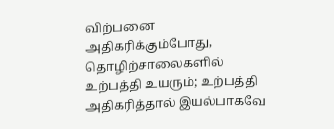விற்பனை அதிகரிக்கும்போது, தொழிற்சாலைகளில் உற்பத்தி உயரும்; உற்பத்தி அதிகரித்தால் இயல்பாகவே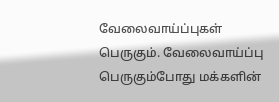வேலைவாய்ப்புகள் பெருகும். வேலைவாய்ப்பு பெருகும்போது மக்களின்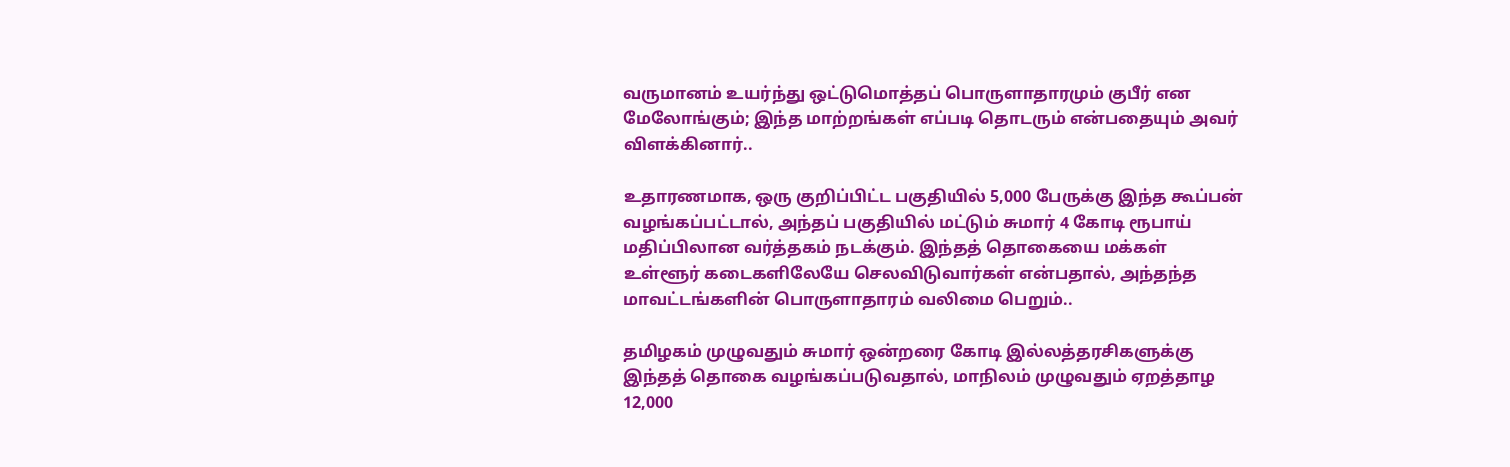வருமானம் உயர்ந்து ஒட்டுமொத்தப் பொருளாதாரமும் குபீர் என மேலோங்கும்; இந்த மாற்றங்கள் எப்படி தொடரும் என்பதையும் அவர் விளக்கினார்..

உதாரணமாக, ஒரு குறிப்பிட்ட பகுதியில் 5,000 பேருக்கு இந்த கூப்பன் வழங்கப்பட்டால், அந்தப் பகுதியில் மட்டும் சுமார் 4 கோடி ரூபாய் மதிப்பிலான வர்த்தகம் நடக்கும். இந்தத் தொகையை மக்கள் உள்ளூர் கடைகளிலேயே செலவிடுவார்கள் என்பதால், அந்தந்த மாவட்டங்களின் பொருளாதாரம் வலிமை பெறும்..

தமிழகம் முழுவதும் சுமார் ஒன்றரை கோடி இல்லத்தரசிகளுக்கு இந்தத் தொகை வழங்கப்படுவதால், மாநிலம் முழுவதும் ஏறத்தாழ 12,000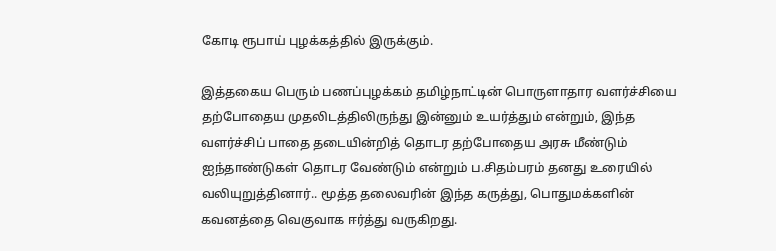கோடி ரூபாய் புழக்கத்தில் இருக்கும்.

இத்தகைய பெரும் பணப்புழக்கம் தமிழ்நாட்டின் பொருளாதார வளர்ச்சியை தற்போதைய முதலிடத்திலிருந்து இன்னும் உயர்த்தும் என்றும், இந்த வளர்ச்சிப் பாதை தடையின்றித் தொடர தற்போதைய அரசு மீண்டும் ஐந்தாண்டுகள் தொடர வேண்டும் என்றும் ப.சிதம்பரம் தனது உரையில் வலியுறுத்தினார்.. மூத்த தலைவரின் இந்த கருத்து, பொதுமக்களின் கவனத்தை வெகுவாக ஈர்த்து வருகிறது.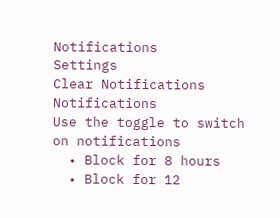Notifications
Settings
Clear Notifications
Notifications
Use the toggle to switch on notifications
  • Block for 8 hours
  • Block for 12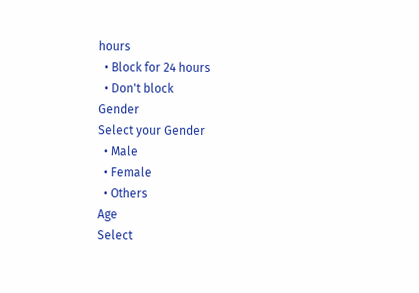hours
  • Block for 24 hours
  • Don't block
Gender
Select your Gender
  • Male
  • Female
  • Others
Age
Select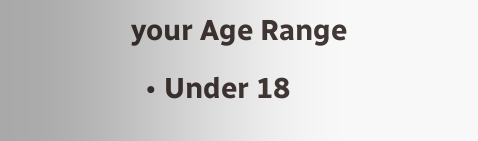your Age Range
  • Under 18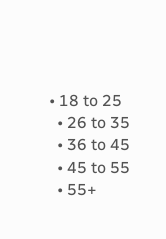• 18 to 25
  • 26 to 35
  • 36 to 45
  • 45 to 55
  • 55+